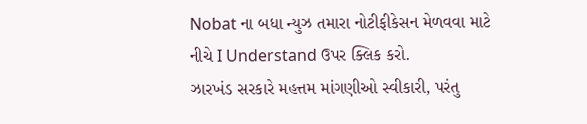Nobat ના બધા ન્યુઝ તમારા નોટીફીકેસન મેળવવા માટે નીચે I Understand ઉપર ક્લિક કરો.
ઝારખંડ સરકારે મહત્તમ માંગણીઓ સ્વીકારી, પરંતુ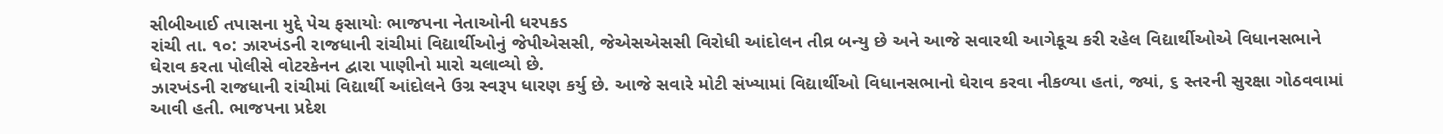સીબીઆઈ તપાસના મુદ્દે પેચ ફસાયોઃ ભાજપના નેતાઓની ધરપકડ
રાંચી તા. ૧૦: ઝારખંડની રાજધાની રાંચીમાં વિદ્યાર્થીઓનું જેપીએસસી, જેએસએસસી વિરોધી આંદોલન તીવ્ર બન્યુ છે અને આજે સવારથી આગેકૂચ કરી રહેલ વિદ્યાર્થીઓએ વિધાનસભાને ઘેરાવ કરતા પોલીસે વોટરકેનન દ્વારા પાણીનો મારો ચલાવ્યો છે.
ઝારખંડની રાજધાની રાંચીમાં વિદ્યાર્થી આંદોલને ઉગ્ર સ્વરૂપ ધારણ કર્યુ છે. આજે સવારે મોટી સંખ્યામાં વિદ્યાર્થીઓ વિધાનસભાનો ઘેરાવ કરવા નીકળ્યા હતાં, જ્યાં, ૬ સ્તરની સુરક્ષા ગોઠવવામાં આવી હતી. ભાજપના પ્રદેશ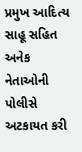પ્રમુખ આદિત્ય સાહૂ સહિત અનેક નેતાઓની પોલીસે અટકાયત કરી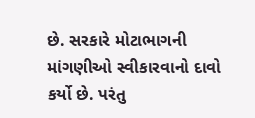છે. સરકારે મોટાભાગની માંગણીઓ સ્વીકારવાનો દાવો કર્યો છે. પરંતુ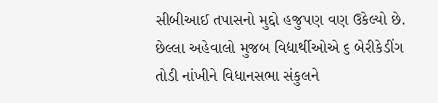સીબીઆઈ તપાસનો મુદ્દો હજુપણ વણ ઉકેલ્યો છે. છેલ્લા અહેવાલો મુજબ વિદ્યાર્થીઓએ ૬ બેરીકેડીંગ તોડી નાંખીને વિધાનસભા સંકુલને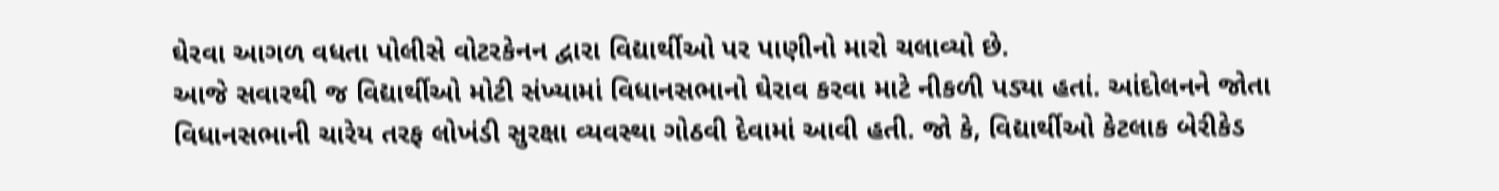ઘેરવા આગળ વધતા પોલીસે વોટરકેનન દ્વારા વિદ્યાર્થીઓ પર પાણીનો મારો ચલાવ્યો છે.
આજે સવારથી જ વિદ્યાર્થીઓ મોટી સંખ્યામાં વિધાનસભાનો ઘેરાવ કરવા માટે નીકળી પડ્યા હતાં. આંદોલનને જોતા વિધાનસભાની ચારેય તરફ લોખંડી સુરક્ષા વ્યવસ્થા ગોઠવી દેવામાં આવી હતી. જો કે, વિદ્યાર્થીઓ કેટલાક બેરીકેડ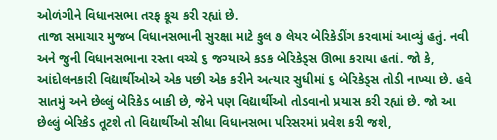ઓળંગીને વિધાનસભા તરફ કૂચ કરી રહ્યાં છે.
તાજા સમાચાર મુજબ વિધાનસભાની સુરક્ષા માટે કુલ ૭ લેયર બેરિકેડીંગ કરવામાં આવ્યું હતું. નવી અને જુની વિધાનસભાના રસ્તા વચ્ચે ૬ જગ્યાએ કડક બેરિકેડ્સ ઊભા કરાયા હતાં. જો કે, આંદોલનકારી વિદ્યાર્થીઓએ એક પછી એક કરીને અત્યાર સુધીમાં ૬ બેરિકેડ્સ તોડી નાખ્યા છે. હવે સાતમું અને છેલ્લું બેરિકેડ બાકી છે, જેને પણ વિદ્યાર્થીઓ તોડવાનો પ્રયાસ કરી રહ્યાં છે. જો આ છેલ્લું બેરિકેડ તૂટશે તો વિદ્યાર્થીઓ સીધા વિધાનસભા પરિસરમાં પ્રવેશ કરી જશે,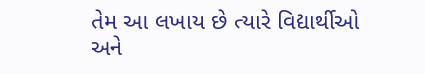તેમ આ લખાય છે ત્યારે વિદ્યાર્થીઓ અને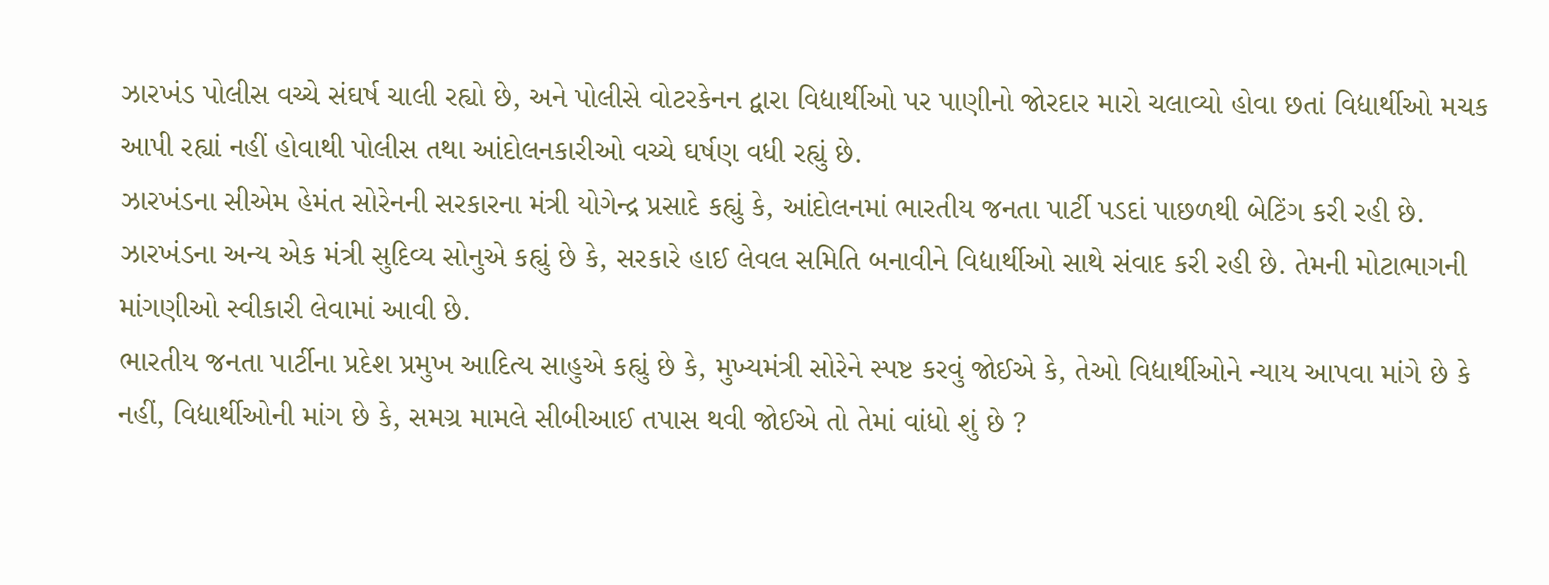ઝારખંડ પોલીસ વચ્ચે સંઘર્ષ ચાલી રહ્યો છે, અને પોલીસે વોટરકેનન દ્વારા વિદ્યાર્થીઓ પર પાણીનો જોરદાર મારો ચલાવ્યો હોવા છતાં વિદ્યાર્થીઓ મચક આપી રહ્યાં નહીં હોવાથી પોલીસ તથા આંદોલનકારીઓ વચ્ચે ઘર્ષણ વધી રહ્યું છે.
ઝારખંડના સીએમ હેમંત સોરેનની સરકારના મંત્રી યોગેન્દ્ર પ્રસાદે કહ્યું કે, આંદોલનમાં ભારતીય જનતા પાર્ટી પડદાં પાછળથી બેટિંગ કરી રહી છે. ઝારખંડના અન્ય એક મંત્રી સુદિવ્ય સોનુએ કહ્યું છે કે, સરકારે હાઈ લેવલ સમિતિ બનાવીને વિદ્યાર્થીઓ સાથે સંવાદ કરી રહી છે. તેમની મોટાભાગની માંગણીઓ સ્વીકારી લેવામાં આવી છે.
ભારતીય જનતા પાર્ટીના પ્રદેશ પ્રમુખ આદિત્ય સાહુએ કહ્યું છે કે, મુખ્યમંત્રી સોરેને સ્પષ્ટ કરવું જોઈએ કે, તેઓ વિદ્યાર્થીઓને ન્યાય આપવા માંગે છે કે નહીં, વિદ્યાર્થીઓની માંગ છે કે, સમગ્ર મામલે સીબીઆઈ તપાસ થવી જોઈએ તો તેમાં વાંધો શું છે ?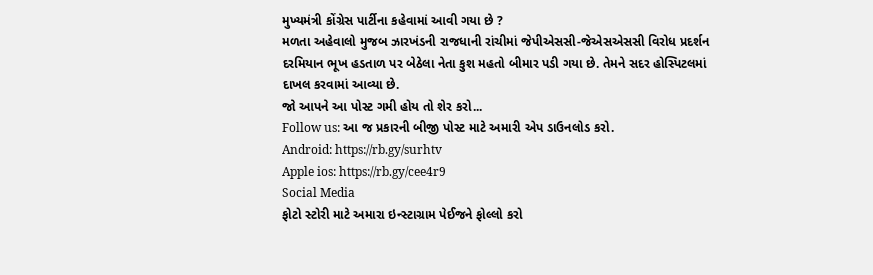મુખ્યમંત્રી કોંગ્રેસ પાર્ટીના કહેવામાં આવી ગયા છે ?
મળતા અહેવાલો મુજબ ઝારખંડની રાજધાની રાંચીમાં જેપીએસસી-જેએસએસસી વિરોધ પ્રદર્શન દરમિયાન ભૂખ હડતાળ પર બેઠેલા નેતા કુશ મહતો બીમાર પડી ગયા છે. તેમને સદર હોસ્પિટલમાં દાખલ કરવામાં આવ્યા છે.
જો આપને આ પોસ્ટ ગમી હોય તો શેર કરો...
Follow us: આ જ પ્રકારની બીજી પોસ્ટ માટે અમારી એપ ડાઉનલોડ કરો.
Android: https://rb.gy/surhtv
Apple ios: https://rb.gy/cee4r9
Social Media
ફોટો સ્ટોરી માટે અમારા ઇન્સ્ટાગ્રામ પેઈજને ફોલ્લો કરો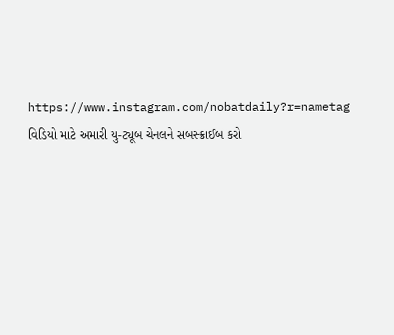https://www.instagram.com/nobatdaily?r=nametag
વિડિયો માટે અમારી યુ-ટ્યૂબ ચેનલને સબસ્ક્રાઈબ કરો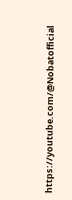https://youtube.com/@Nobatofficial